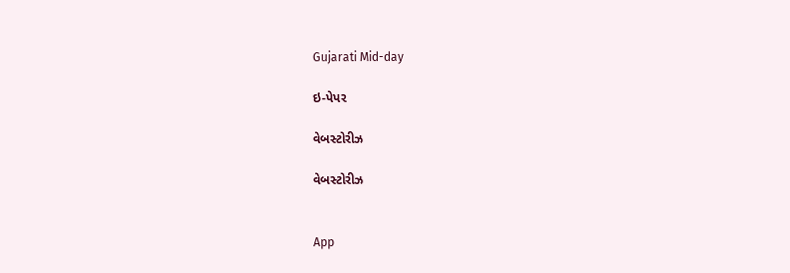Gujarati Mid-day

ઇ-પેપર

વેબસ્ટોરીઝ

વેબસ્ટોરીઝ


App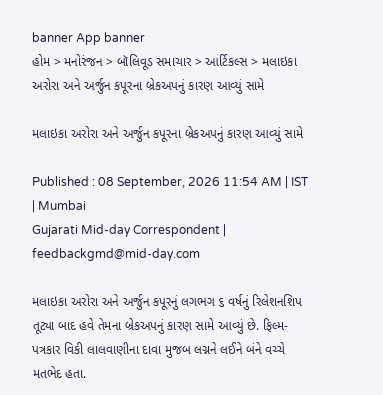banner App banner
હોમ > મનોરંજન > બૉલિવૂડ સમાચાર > આર્ટિકલ્સ > મલાઇકા અરોરા અને અર્જુન કપૂરના બ્રેકઅપનું કારણ આવ્યું સામે

મલાઇકા અરોરા અને અર્જુન કપૂરના બ્રેકઅપનું કારણ આવ્યું સામે

Published : 08 September, 2026 11:54 AM | IST | Mumbai
Gujarati Mid-day Correspondent | feedbackgmd@mid-day.com

મલાઇકા અરોરા અને અર્જુન કપૂરનું લગભગ ૬ વર્ષનું રિલેશનશિપ તૂટ્યા બાદ હવે તેમના બ્રેકઅપનું કારણ સામે આવ્યું છે. ફિલ્મ-પત્રકાર વિકી લાલવાણીના દાવા મુજબ લગ્નને લઈને બંને વચ્ચે મતભેદ હતા.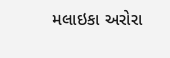મલાઇકા અરોરા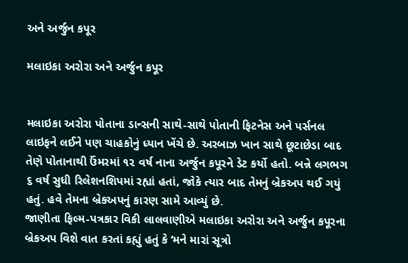અને અર્જુન કપૂર

મલાઇકા અરોરા અને અર્જુન કપૂર


મલાઇકા અરોરા પોતાના ડાન્સની સાથે-સાથે પોતાની ફિટનેસ અને પર્સનલ લાઇફને લઈને પણ ચાહકોનું ધ્યાન ખેંચે છે. અરબાઝ ખાન સાથે છૂટાછેડા બાદ તેણે પોતાનાથી ઉંમરમાં ૧૨ વર્ષ નાના અર્જુન કપૂરને ડેટ કર્યો હતો. બન્ને લગભગ ૬ વર્ષ સુધી રિલેશનશિપમાં રહ્યાં હતાં, જોકે ત્યાર બાદ તેમનું બ્રેકઅપ થઈ ગયું હતું. હવે તેમના બ્રેકઅપનું કારણ સામે આવ્યું છે.
જાણીતા ફિલ્મ-પત્રકાર વિકી લાલવાણીએ મલાઇકા અરોરા અને અર્જુન કપૂરના બ્રેકઅપ વિશે વાત કરતાં કહ્યું હતું કે ‘મને મારાં સૂત્રો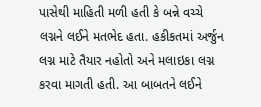પાસેથી માહિતી મળી હતી કે બન્ને વચ્ચે લગ્નને લઈને મતભેદ હતા. હકીકતમાં અર્જુન લગ્ન માટે તૈયાર નહોતો અને મલાઇકા લગ્ન કરવા માગતી હતી. આ બાબતને લઈને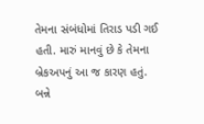તેમના સંબંધોમાં તિરાડ પડી ગઈ હતી. મારું માનવું છે કે તેમના બ્રેકઅપનું આ જ કારણ હતું. બન્ને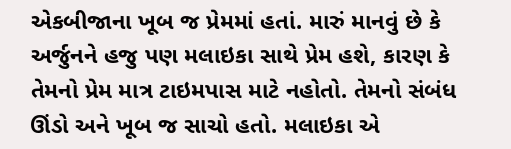એકબીજાના ખૂબ જ પ્રેમમાં હતાં. મારું માનવું છે કે અર્જુનને હજુ પણ મલાઇકા સાથે પ્રેમ હશે, કારણ કે તેમનો પ્રેમ માત્ર ટાઇમપાસ માટે નહોતો. તેમનો સંબંધ ઊંડો અને ખૂબ જ સાચો હતો. મલાઇકા એ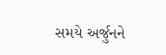સમયે અર્જુનને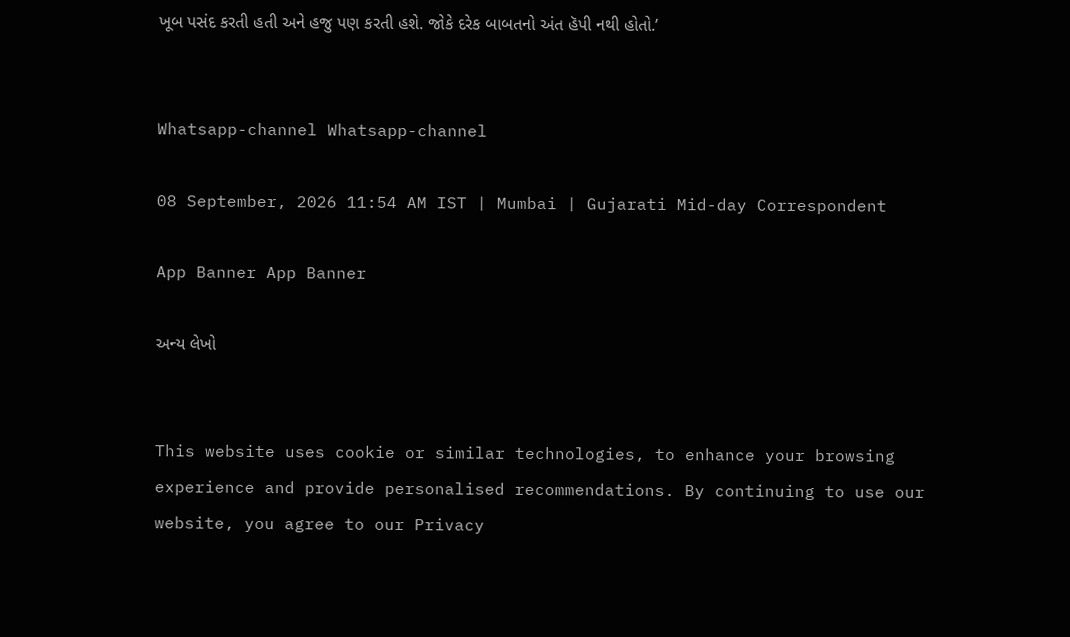ખૂબ પસંદ કરતી હતી અને હજુ પણ કરતી હશે. જોકે દરેક બાબતનો અંત હૅપી નથી હોતો.’


Whatsapp-channel Whatsapp-channel

08 September, 2026 11:54 AM IST | Mumbai | Gujarati Mid-day Correspondent

App Banner App Banner

અન્ય લેખો


This website uses cookie or similar technologies, to enhance your browsing experience and provide personalised recommendations. By continuing to use our website, you agree to our Privacy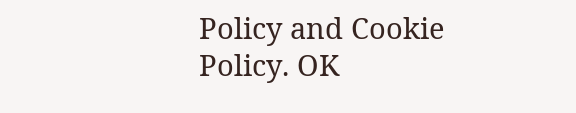Policy and Cookie Policy. OK